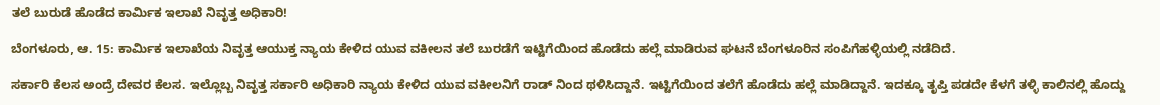ತಲೆ ಬುರುಡೆ ಹೊಡೆದ ಕಾರ್ಮಿಕ ಇಲಾಖೆ ನಿವೃತ್ತ ಅಧಿಕಾರಿ!

ಬೆಂಗಳೂರು, ಆ. 15: ಕಾರ್ಮಿಕ ಇಲಾಖೆಯ ನಿವೃತ್ತ ಆಯುಕ್ತ ನ್ಯಾಯ ಕೇಳಿದ ಯುವ ವಕೀಲನ ತಲೆ ಬುರಡೆಗೆ ಇಟ್ಟಿಗೆಯಿಂದ ಹೊಡೆದು ಹಲ್ಲೆ ಮಾಡಿರುವ ಘಟನೆ ಬೆಂಗಳೂರಿನ ಸಂಪಿಗೆಹಳ್ಳಿಯಲ್ಲಿ ನಡೆದಿದೆ.

ಸರ್ಕಾರಿ ಕೆಲಸ ಅಂದ್ರೆ ದೇವರ ಕೆಲಸ. ಇಲ್ಲೊಬ್ಬ ನಿವೃತ್ತ ಸರ್ಕಾರಿ ಅಧಿಕಾರಿ ನ್ಯಾಯ ಕೇಳಿದ ಯುವ ವಕೀಲನಿಗೆ ರಾಡ್ ನಿಂದ ಥಳಿಸಿದ್ದಾನೆ. ಇಟ್ಟಿಗೆಯಿಂದ ತಲೆಗೆ ಹೊಡೆದು ಹಲ್ಲೆ ಮಾಡಿದ್ದಾನೆ. ಇದಕ್ಕೂ ತೃಪ್ತಿ ಪಡದೇ ಕೆಳಗೆ ತಳ್ಳಿ ಕಾಲಿನಲ್ಲಿ ಹೊದ್ದು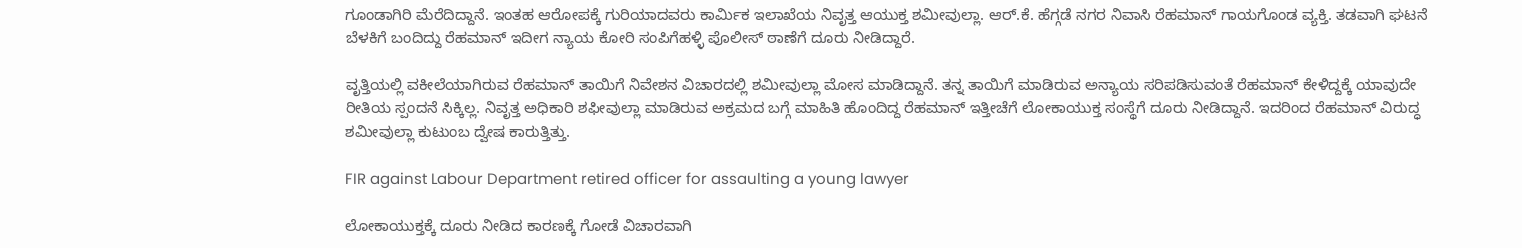ಗೂಂಡಾಗಿರಿ ಮೆರೆದಿದ್ದಾನೆ. ಇಂತಹ ಆರೋಪಕ್ಕೆ ಗುರಿಯಾದವರು ಕಾರ್ಮಿಕ ಇಲಾಖೆಯ ನಿವೃತ್ತ ಆಯುಕ್ತ ಶಮೀವುಲ್ಲಾ. ಆರ್.ಕೆ. ಹೆಗ್ಗಡೆ ನಗರ ನಿವಾಸಿ ರೆಹಮಾನ್ ಗಾಯಗೊಂಡ ವ್ಯಕ್ತಿ. ತಡವಾಗಿ ಘಟನೆ ಬೆಳಕಿಗೆ ಬಂದಿದ್ದು ರೆಹಮಾನ್ ಇದೀಗ ನ್ಯಾಯ ಕೋರಿ ಸಂಪಿಗೆಹಳ್ಳಿ ಪೊಲೀಸ್ ಠಾಣೆಗೆ ದೂರು ನೀಡಿದ್ದಾರೆ.

ವೃತ್ತಿಯಲ್ಲಿ ವಕೀಲೆಯಾಗಿರುವ ರೆಹಮಾನ್ ತಾಯಿಗೆ ನಿವೇಶನ ವಿಚಾರದಲ್ಲಿ ಶಮೀವುಲ್ಲಾ ಮೋಸ ಮಾಡಿದ್ದಾನೆ. ತನ್ನ ತಾಯಿಗೆ ಮಾಡಿರುವ ಅನ್ಯಾಯ ಸರಿಪಡಿಸುವಂತೆ ರೆಹಮಾನ್ ಕೇಳಿದ್ದಕ್ಕೆ ಯಾವುದೇ ರೀತಿಯ ಸ್ಪಂದನೆ ಸಿಕ್ಕಿಲ್ಲ. ನಿವೃತ್ತ ಅಧಿಕಾರಿ ಶಫೀವುಲ್ಲಾ ಮಾಡಿರುವ ಅಕ್ರಮದ ಬಗ್ಗೆ ಮಾಹಿತಿ ಹೊಂದಿದ್ದ ರೆಹಮಾನ್ ಇತ್ತೀಚೆಗೆ ಲೋಕಾಯುಕ್ತ ಸಂಸ್ಥೆಗೆ ದೂರು ನೀಡಿದ್ದಾನೆ. ಇದರಿಂದ ರೆಹಮಾನ್ ವಿರುದ್ಧ ಶಮೀವುಲ್ಲಾ ಕುಟುಂಬ ದ್ವೇಷ ಕಾರುತ್ತಿತ್ತು.

FIR against Labour Department retired officer for assaulting a young lawyer

ಲೋಕಾಯುಕ್ತಕ್ಕೆ ದೂರು ನೀಡಿದ ಕಾರಣಕ್ಕೆ ಗೋಡೆ ವಿಚಾರವಾಗಿ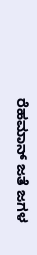ರೆಹಮಾನ್ ಜತೆ ಜಗಳ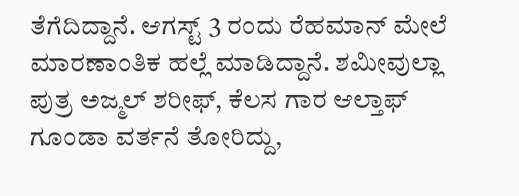ತೆಗೆದಿದ್ದಾನೆ. ಆಗಸ್ಟ್ 3 ರಂದು ರೆಹಮಾನ್ ಮೇಲೆ ಮಾರಣಾಂತಿಕ ಹಲ್ಲೆ ಮಾಡಿದ್ದಾನೆ. ಶಮೀವುಲ್ಲಾ ಪುತ್ರ ಅಜ್ಮಲ್ ಶರೀಫ್, ಕೆಲಸ ಗಾರ ಆಲ್ತಾಫ್ ಗೂಂಡಾ ವರ್ತನೆ ತೋರಿದ್ದು,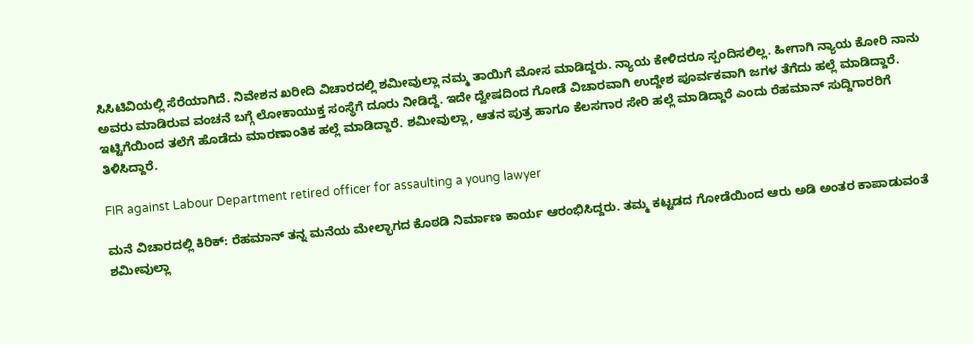ಸಿಸಿಟಿವಿಯಲ್ಲಿ ಸೆರೆಯಾಗಿದೆ. ನಿವೇಶನ ಖರೀದಿ ವಿಚಾರದಲ್ಲಿ ಶಮೀವುಲ್ಲಾ ನಮ್ಮ ತಾಯಿಗೆ ಮೋಸ ಮಾಡಿದ್ದರು. ನ್ಯಾಯ ಕೇಳಿದರೂ ಸ್ಪಂದಿಸಲಿಲ್ಲ. ಹೀಗಾಗಿ ನ್ಯಾಯ ಕೋರಿ ನಾನು ಅವರು ಮಾಡಿರುವ ವಂಚನೆ ಬಗ್ಗೆ ಲೋಕಾಯುಕ್ತ ಸಂಸ್ಥೆಗೆ ದೂರು ನೀಡಿದ್ದೆ. ಇದೇ ದ್ವೇಷದಿಂದ ಗೋಡೆ ವಿಚಾರವಾಗಿ ಉದ್ದೇಶ ಪೂರ್ವಕವಾಗಿ ಜಗಳ ತೆಗೆದು ಹಲ್ಲೆ ಮಾಡಿದ್ದಾರೆ. ಇಟ್ಟಿಗೆಯಿಂದ ತಲೆಗೆ ಹೊಡೆದು ಮಾರಣಾಂತಿಕ ಹಲ್ಲೆ ಮಾಡಿದ್ದಾರೆ. ಶಮೀವುಲ್ಲಾ, ಆತನ ಪುತ್ರ ಹಾಗೂ ಕೆಲಸಗಾರ ಸೇರಿ ಹಲ್ಲೆ ಮಾಡಿದ್ದಾರೆ ಎಂದು ರೆಹಮಾನ್ ಸುದ್ದಿಗಾರರಿಗೆ ತಿಳಿಸಿದ್ದಾರೆ.

FIR against Labour Department retired officer for assaulting a young lawyer

ಮನೆ ವಿಚಾರದಲ್ಲಿ ಕಿರಿಕ್: ರೆಹಮಾನ್ ತನ್ನ ಮನೆಯ ಮೇಲ್ಭಾಗದ ಕೊಠಡಿ ನಿರ್ಮಾಣ ಕಾರ್ಯ ಆರಂಭಿಸಿದ್ದರು. ತಮ್ಮ ಕಟ್ಟಡದ ಗೋಡೆಯಿಂದ ಆರು ಅಡಿ ಅಂತರ ಕಾಪಾಡುವಂತೆ ಶಮೀವುಲ್ಲಾ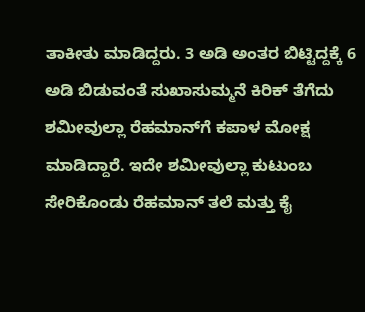ತಾಕೀತು ಮಾಡಿದ್ದರು. 3 ಅಡಿ ಅಂತರ ಬಿಟ್ಟಿದ್ದಕ್ಕೆ 6 ಅಡಿ ಬಿಡುವಂತೆ ಸುಖಾಸುಮ್ಮನೆ ಕಿರಿಕ್ ತೆಗೆದು ಶಮೀವುಲ್ಲಾ ರೆಹಮಾನ್‌ಗೆ ಕಪಾಳ ಮೋಕ್ಷ ಮಾಡಿದ್ದಾರೆ. ಇದೇ ಶಮೀವುಲ್ಲಾ ಕುಟುಂಬ ಸೇರಿಕೊಂಡು ರೆಹಮಾನ್ ತಲೆ ಮತ್ತು ಕೈ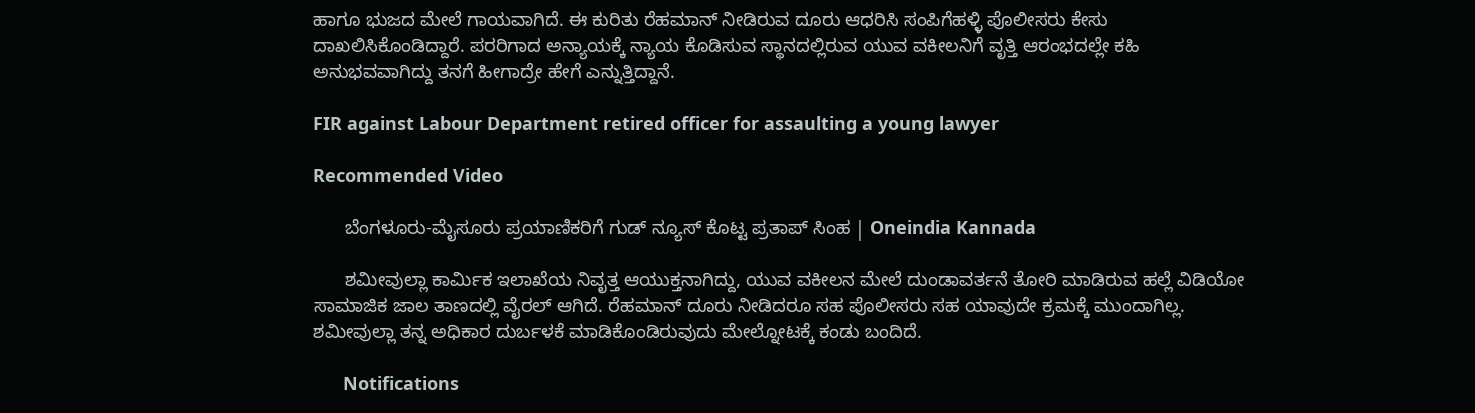ಹಾಗೂ ಭುಜದ ಮೇಲೆ ಗಾಯವಾಗಿದೆ. ಈ ಕುರಿತು ರೆಹಮಾನ್ ನೀಡಿರುವ ದೂರು ಆಧರಿಸಿ ಸಂಪಿಗೆಹಳ್ಳಿ ಪೊಲೀಸರು ಕೇಸು ದಾಖಲಿಸಿಕೊಂಡಿದ್ದಾರೆ. ಪರರಿಗಾದ ಅನ್ಯಾಯಕ್ಕೆ ನ್ಯಾಯ ಕೊಡಿಸುವ ಸ್ಥಾನದಲ್ಲಿರುವ ಯುವ ವಕೀಲನಿಗೆ ವೃತ್ತಿ ಆರಂಭದಲ್ಲೇ ಕಹಿ ಅನುಭವವಾಗಿದ್ದು ತನಗೆ ಹೀಗಾದ್ರೇ ಹೇಗೆ ಎನ್ನುತ್ತಿದ್ದಾನೆ.

FIR against Labour Department retired officer for assaulting a young lawyer

Recommended Video

      ಬೆಂಗಳೂರು-ಮೈಸೂರು ಪ್ರಯಾಣಿಕರಿಗೆ ಗುಡ್ ನ್ಯೂಸ್ ಕೊಟ್ಟ ಪ್ರತಾಪ್ ಸಿಂಹ | Oneindia Kannada

      ಶಮೀವುಲ್ಲಾ ಕಾರ್ಮಿಕ ಇಲಾಖೆಯ ನಿವೃತ್ತ ಆಯುಕ್ತನಾಗಿದ್ದು, ಯುವ ವಕೀಲನ ಮೇಲೆ ದುಂಡಾವರ್ತನೆ ತೋರಿ ಮಾಡಿರುವ ಹಲ್ಲೆ ವಿಡಿಯೋ ಸಾಮಾಜಿಕ ಜಾಲ ತಾಣದಲ್ಲಿ ವೈರಲ್ ಆಗಿದೆ. ರೆಹಮಾನ್ ದೂರು ನೀಡಿದರೂ ಸಹ ಪೊಲೀಸರು ಸಹ ಯಾವುದೇ ಕ್ರಮಕ್ಕೆ ಮುಂದಾಗಿಲ್ಲ. ಶಮೀವುಲ್ಲಾ ತನ್ನ ಅಧಿಕಾರ ದುರ್ಬಳಕೆ ಮಾಡಿಕೊಂಡಿರುವುದು ಮೇಲ್ನೋಟಕ್ಕೆ ಕಂಡು ಬಂದಿದೆ.

      Notifications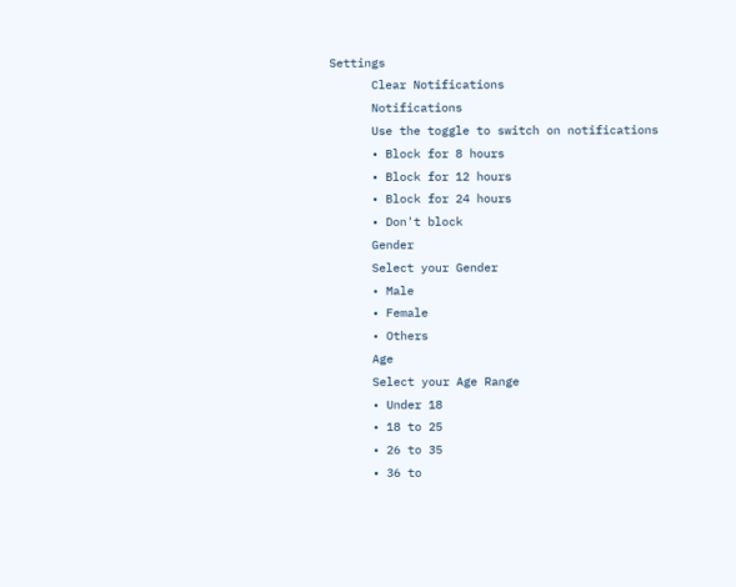Settings
      Clear Notifications
      Notifications
      Use the toggle to switch on notifications
      • Block for 8 hours
      • Block for 12 hours
      • Block for 24 hours
      • Don't block
      Gender
      Select your Gender
      • Male
      • Female
      • Others
      Age
      Select your Age Range
      • Under 18
      • 18 to 25
      • 26 to 35
      • 36 to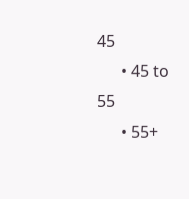45
      • 45 to 55
      • 55+